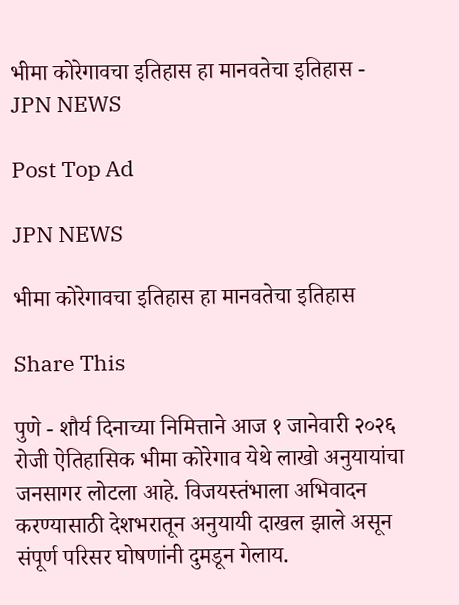भीमा कोरेगावचा इतिहास हा मानवतेचा इतिहास - JPN NEWS

Post Top Ad

JPN NEWS

भीमा कोरेगावचा इतिहास हा मानवतेचा इतिहास

Share This

पुणे - शौर्य दिनाच्या निमित्ताने आज १ जानेवारी २०२६ रोजी ऐतिहासिक भीमा कोरेगाव येथे लाखो अनुयायांचा जनसागर लोटला आहे. विजयस्तंभाला अभिवादन करण्यासाठी देशभरातून अनुयायी दाखल झाले असून संपूर्ण परिसर घोषणांनी दुमडून गेलाय.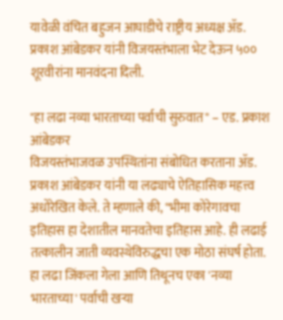यावेळी वंचित बहुजन आघाडीचे राष्ट्रीय अध्यक्ष ॲड. प्रकाश आंबेडकर यांनी विजयस्तंभाला भेट देऊन ५०० शूरवीरांना मानवंदना दिली.

"हा लढा नव्या भारताच्या पर्वाची सुरुवात" – एड. प्रकाश आंबेडकर
विजयस्तंभाजवळ उपस्थितांना संबोधित करताना ॲड. प्रकाश आंबेडकर यांनी या लढ्याचे ऐतिहासिक महत्त्व अधोरेखित केले. ते म्हणाले की, "भीमा कोरेगावचा इतिहास हा देशातील मानवतेचा इतिहास आहे. ही लढाई तत्कालीन जाती व्यवस्थेविरुद्धचा एक मोठा संघर्ष होता. हा लढा जिंकला गेला आणि तिथूनच एका 'नव्या भारताच्या' पर्वाची खऱ्या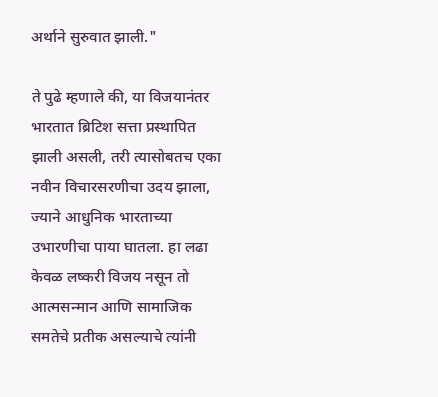अर्थाने सुरुवात झाली."

ते पुढे म्हणाले की, या विजयानंतर भारतात ब्रिटिश सत्ता प्रस्थापित झाली असली, तरी त्यासोबतच एका नवीन विचारसरणीचा उदय झाला, ज्याने आधुनिक भारताच्या उभारणीचा पाया घातला. हा लढा केवळ लष्करी विजय नसून तो आत्मसन्मान आणि सामाजिक समतेचे प्रतीक असल्याचे त्यांनी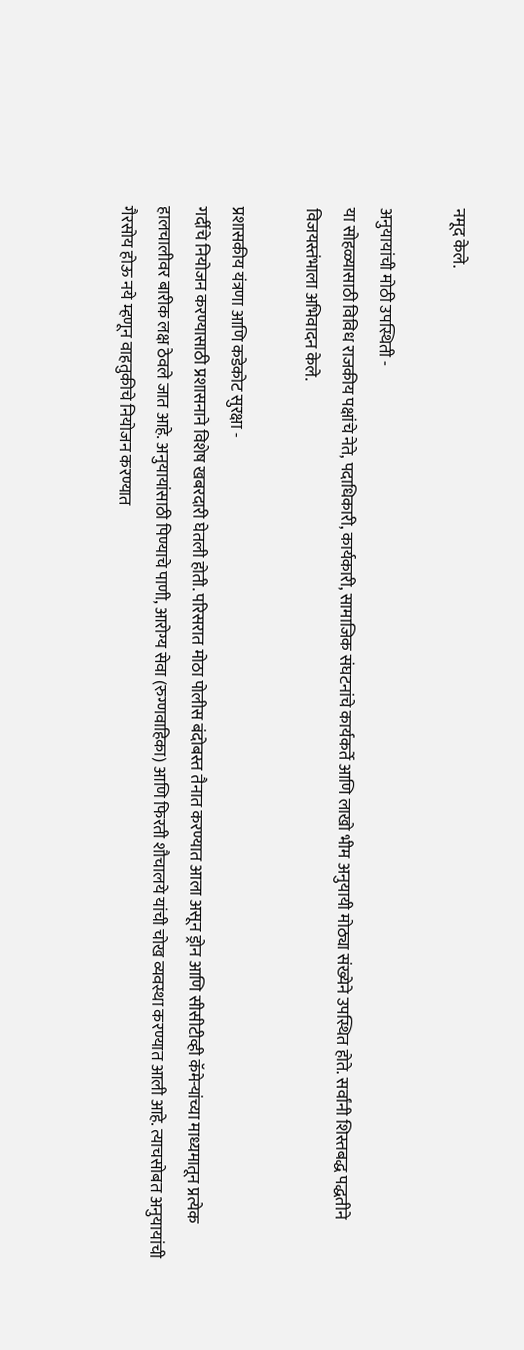नमूद केले.

अनुयायांची मोठी उपस्थिती -
या सोहळ्यासाठी विविध राजकीय पक्षांचे नेते, पदाधिकारी, कार्यकारी, सामाजिक संघटनांचे कार्यकर्ते आणि लाखो भीम अनुयायी मोठ्या संख्येने उपस्थित होते. सर्वांनी शिस्तबद्ध पद्धतीने विजयस्तंभाला अभिवादन केले.

प्रशासकीय यंत्रणा आणि कडेकोट सुरक्षा -
गर्दीचे नियोजन करण्यासाठी प्रशासनाने विशेष खबरदारी घेतली होती. परिसरात मोठा पोलीस बंदोबस्त तैनात करण्यात आला असून ड्रोन आणि सीसीटीव्ही कॅमेऱ्यांच्या माध्यमातून प्रत्येक हालचालीवर बारीक लक्ष ठेवले जात आहे. अनुयायांसाठी पिण्याचे पाणी, आरोग्य सेवा (रुग्णवाहिका) आणि फिरती शौचालये यांची चोख व्यवस्था करण्यात आली आहे. त्याचसोबत अनुयायांची गैरसोय होऊ नये म्हणून वाहतुकीचे नियोजन करण्यात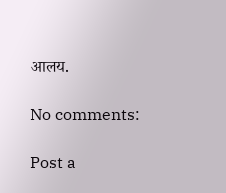आलय.

No comments:

Post a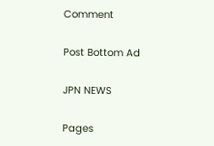Comment

Post Bottom Ad

JPN NEWS

Pages